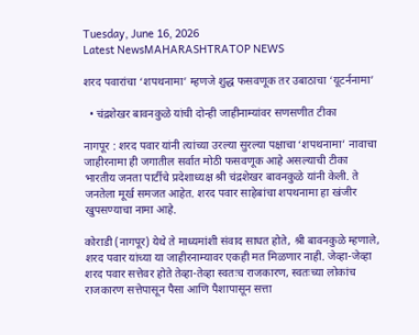Tuesday, June 16, 2026
Latest NewsMAHARASHTRATOP NEWS

शरद पवारांचा ‘शपथनामा’ म्हणजे शुद्ध फसवणूक तर उबाठाचा ‘यूटर्ननामा’

  • चंद्रशेखर बावनकुळे यांची दोन्ही जाहीनाम्यांवर सणसणीत टीका

नागपूर : शरद पवार यांनी त्यांच्या उरल्या सुरल्या पक्षाचा ‘शपथनामा’ नावाचा जाहीरनामा ही जगातील सर्वात मोठी फसवणूक आहे असल्याची टीका भारतीय जनता पार्टीचे प्रदेशाध्यक्ष श्री चंद्रशेखर बावनकुळे यांनी केली. ते जनतेला मूर्ख समजत आहेत. शरद पवार साहेबांचा शपथनामा हा खंजीर खुपसण्याचा नामा आहे.

कोराडी (नागपूर) येथे ते माध्यमांशी संवाद साधत होते, श्री बावनकुळे म्हणाले, शरद पवार यांच्या या जाहीरनाम्यावर एकही मत मिळणार नाही. जेव्हा-जेव्हा शरद पवार सत्तेवर होते तेव्हा-तेव्हा स्वतःच राजकारण, स्वतःच्या लोकांच राजकारण सत्तेपासून पैसा आणि पैशापासून सत्ता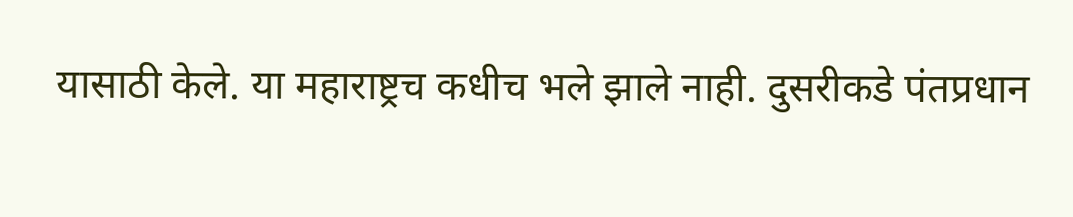यासाठी केले. या महाराष्ट्रच कधीच भले झाले नाही. दुसरीकडे पंतप्रधान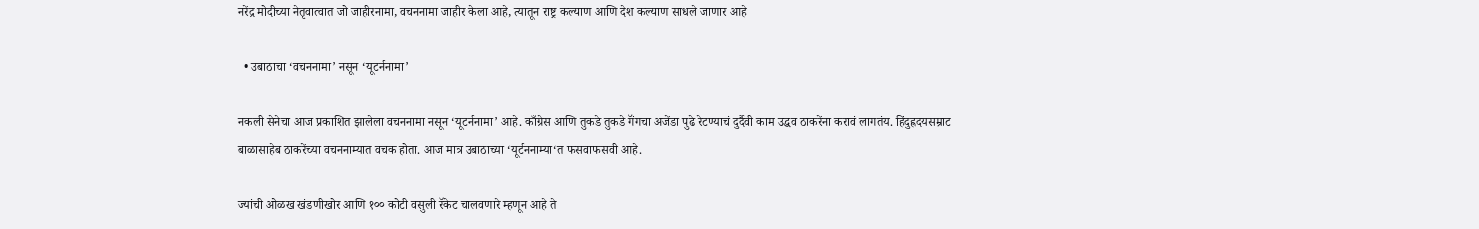नरेंद्र मोदीच्या नेतृवात्वात जो जाहीरनामा, वचननामा जाहीर केला आहे, त्यातून राष्ट्र कल्याण आणि देश कल्याण साधले जाणार आहे

  • उबाठाचा ‘वचननामा’ नसून ‘यूटर्ननामा’

नकली सेनेचा आज प्रकाशित झालेला वचननामा नसून ‘यूटर्ननामा’ आहे. काँग्रेस आणि तुकडे तुकडे गॅंगचा अजेंडा पुढे रेटण्याचं दुर्दैवी काम उद्धव ठाकरेंना करावं लागतंय. हिंदुह्रदयसम्राट बाळासाहेब ठाकरेंच्या वचननाम्यात वचक होता. आज मात्र उबाठाच्या ‘यूर्टननाम्या‘त फसवाफसवी आहे.

ज्यांची ओळख खंडणीखोर आणि १०० कोटी वसुली रॅकेट चालवणारे म्हणून आहे ते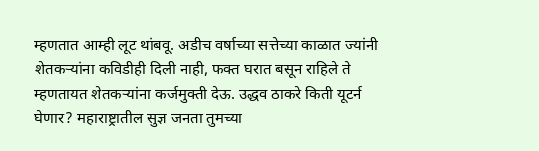म्हणतात आम्ही लूट थांबवू. अडीच वर्षाच्या सत्तेच्या काळात ज्यांनी शेतकऱ्यांना कविडीही दिली नाही, फक्त घरात बसून राहिले ते म्हणतायत शेतकऱ्यांना कर्जमुक्ती देऊ. उद्धव ठाकरे किती यूटर्न घेणार? महाराष्ट्रातील सुज्ञ जनता तुमच्या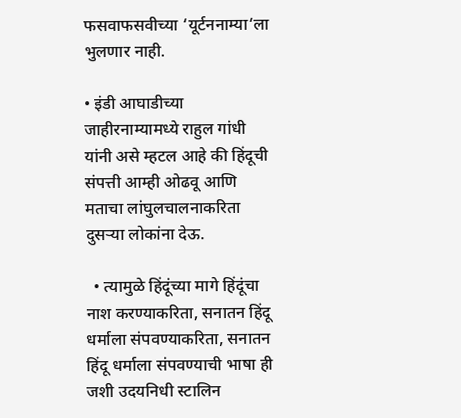फसवाफसवीच्या ‘यूर्टननाम्या‘ला भुलणार नाही.

• इंडी आघाडीच्या जाहीरनाम्यामध्ये राहुल गांधी यांनी असे म्हटल आहे की हिंदूची संपत्ती आम्ही ओढवू आणि मताचा लांघुलचालनाकरिता दुसऱ्या लोकांना देऊ.

  • त्यामुळे हिंदूंच्या मागे हिंदूंचा नाश करण्याकरिता, सनातन हिंदू धर्माला संपवण्याकरिता, सनातन हिंदू धर्माला संपवण्याची भाषा ही जशी उदयनिधी स्टालिन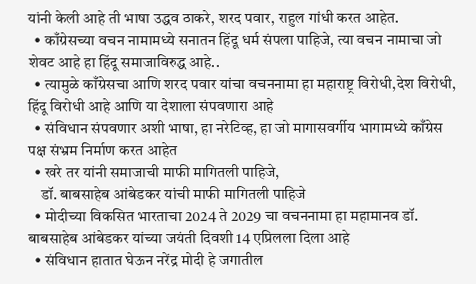यांनी केली आहे ती भाषा उद्धव ठाकरे, शरद पवार, राहुल गांधी करत आहेत.
  • काँग्रेसच्या वचन नामामध्ये सनातन हिंदू धर्म संपला पाहिजे, त्या वचन नामाचा जो शेवट आहे हा हिंदू समाजाविरुद्ध आहे..
  • त्यामुळे काँग्रेसचा आणि शरद पवार यांचा वचननामा हा महाराष्ट्र विरोधी,देश विरोधी, हिंदू विरोधी आहे आणि या देशाला संपवणारा आहे
  • संविधान संपवणार अशी भाषा, हा नरेटिव्ह, हा जो मागासवर्गीय भागामध्ये काँग्रेस पक्ष संभ्रम निर्माण करत आहेत
  • खरे तर यांनी समाजाची माफी मागितली पाहिजे,
    डॉ. बाबसाहेब आंबेडकर यांची माफी मागितली पाहिजे
  • मोदीच्या विकसित भारताचा 2024 ते 2029 चा वचननामा हा महामानव डॉ. बाबसाहेब आंबेडकर यांच्या जयंती दिवशी 14 एप्रिलला दिला आहे
  • संविधान हातात घेऊन नरेंद्र मोदी हे जगातील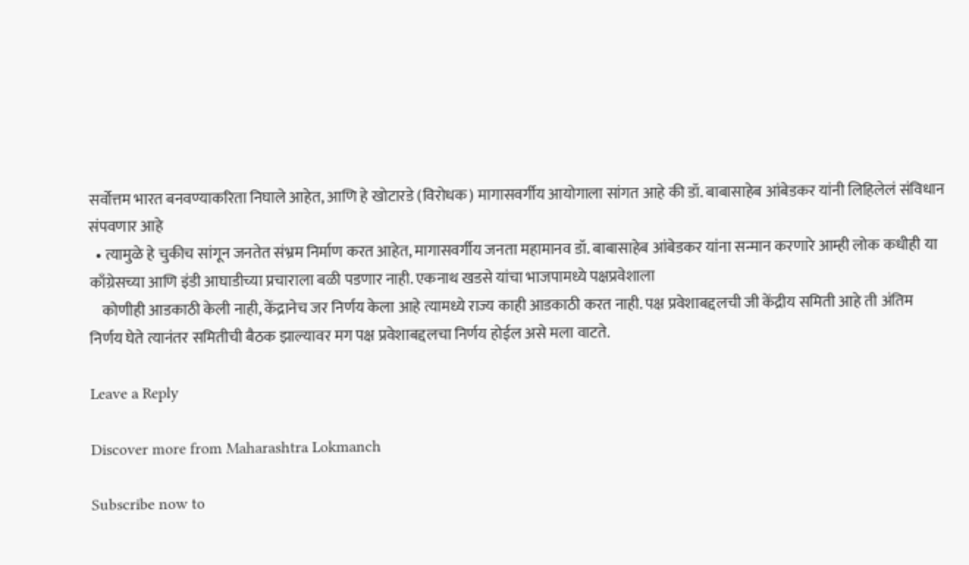सर्वोत्तम भारत बनवण्याकरिता निघाले आहेत, आणि हे खोटारडे (विरोधक) मागासवर्गीय आयोगाला सांगत आहे की डॉ. बाबासाहेब आंबेडकर यांनी लिहिलेलं संविधान संपवणार आहे
  • त्यामुळे हे चुकीच सांगून जनतेत संभ्रम निर्माण करत आहेत, मागासवर्गीय जनता महामानव डॉ. बाबासाहेब आंबेडकर यांना सन्मान करणारे आम्ही लोक कधीही या काँग्रेसच्या आणि इंडी आघाडीच्या प्रचाराला बळी पडणार नाही. एकनाथ खडसे यांचा भाजपामध्ये पक्षप्रवेशाला
    कोणीही आडकाठी केली नाही, केंद्रानेच जर निर्णय केला आहे त्यामध्ये राज्य काही आडकाठी करत नाही. पक्ष प्रवेशाबद्दलची जी केंद्रीय समिती आहे ती अंतिम निर्णय घेते त्यानंतर समितीची बैठक झाल्यावर मग पक्ष प्रवेशाबद्दलचा निर्णय होईल असे मला वाटते.

Leave a Reply

Discover more from Maharashtra Lokmanch

Subscribe now to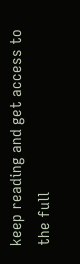keep reading and get access to the full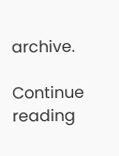archive.

Continue reading